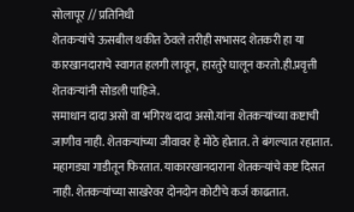सोलापूर // प्रतिनिधी
शेतकऱ्यांचे ऊसबील थकीत ठेवले तरीही सभासद शेतकरी हा या कारखानदाराचे स्वागत हलगी लावून, हारतुरे घालून करतो.ही.प्रवृत्ती शेतकऱ्यांनी सोडली पाहिजे.
समाधान दादा असो वा भगिरथ दादा असो.यांना शेतकऱ्यांच्या कष्टाची जाणीव नाही. शेतकऱ्यांच्या जीवावर हे मोठे होतात. ते बंगल्यात रहातात. महागड्या गाडीतून फिरतात. याकारखानदाराना शेतकऱ्यांचे कष्ट दिसत नाही. शेतकऱ्यांच्या साखरेवर दोनदोन कोटीचे कर्ज काढतात.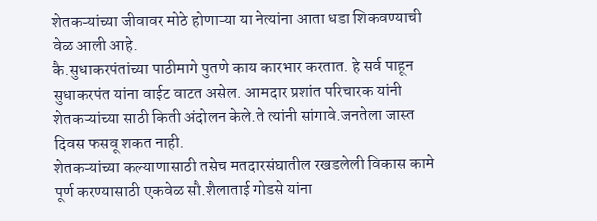शेतकऱ्यांच्या जीवावर मोठे होणाऱ्या या नेत्यांना आता धडा शिकवण्याची वेळ आली आहे.
कै.सुधाकरपंतांच्या पाठीमागे पुतणे काय कारभार करतात. हे सर्व पाहून सुधाकरपंत यांना वाईट वाटत असेल. आमदार प्रशांत परिचारक यांनी शेतकऱ्यांच्या साठी किती अंदोलन केले.ते त्यांनी सांगावे.जनतेला जास्त दिवस फसवू शकत नाही.
शेतकऱ्यांच्या कल्याणासाठी तसेच मतदारसंघातील रखडलेली विकास कामे पूर्ण करण्यासाठी एकवेळ सौ.शैलाताई गोडसे यांना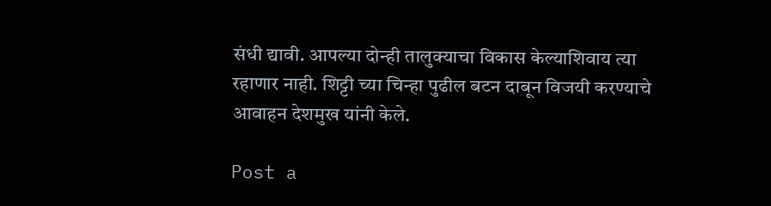संधी द्यावी. आपल्या दोन्ही तालुक्याचा विकास केल्याशिवाय त्या रहाणार नाही. शिट्टी च्या चिन्हा पुढील बटन दाबून विजयी करण्याचे आवाहन देशमुख यांनी केले.

Post a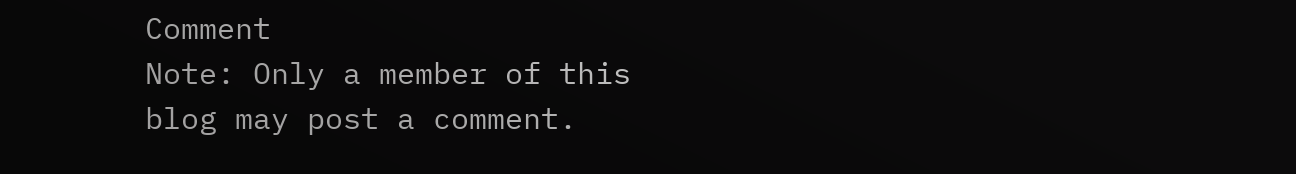Comment
Note: Only a member of this blog may post a comment.